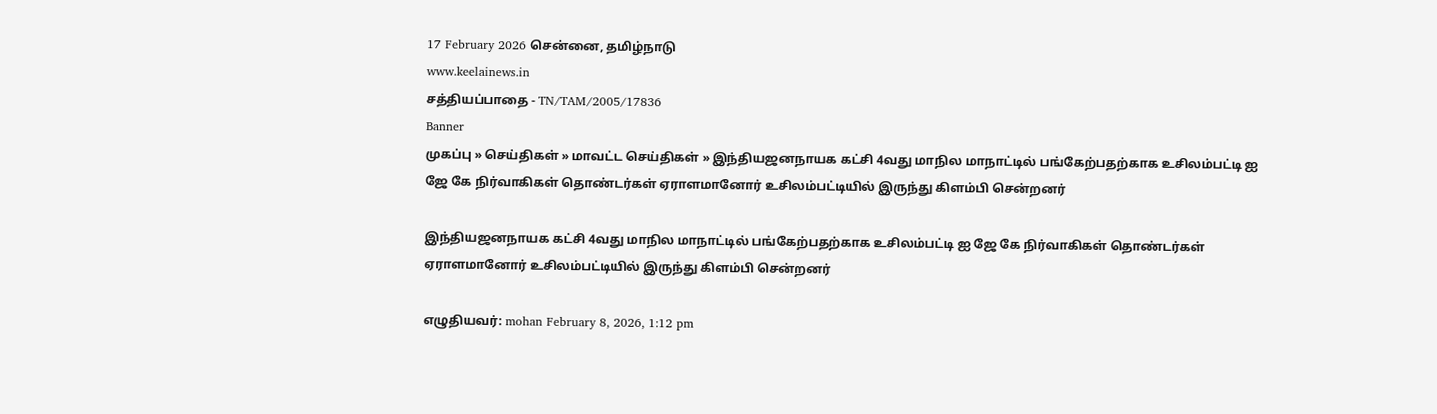17 February 2026 சென்னை, தமிழ்நாடு
www.keelainews.in
சத்தியப்பாதை - TN/TAM/2005/17836
Banner
முகப்பு » செய்திகள் » மாவட்ட செய்திகள் » இந்தியஜனநாயக கட்சி 4வது மாநில மாநாட்டில் பங்கேற்பதற்காக உசிலம்பட்டி ஐ ஜே கே நிர்வாகிகள் தொண்டர்கள் ஏராளமானோர் உசிலம்பட்டியில் இருந்து கிளம்பி சென்றனர்

இந்தியஜனநாயக கட்சி 4வது மாநில மாநாட்டில் பங்கேற்பதற்காக உசிலம்பட்டி ஐ ஜே கே நிர்வாகிகள் தொண்டர்கள் ஏராளமானோர் உசிலம்பட்டியில் இருந்து கிளம்பி சென்றனர்

எழுதியவர்: mohan February 8, 2026, 1:12 pm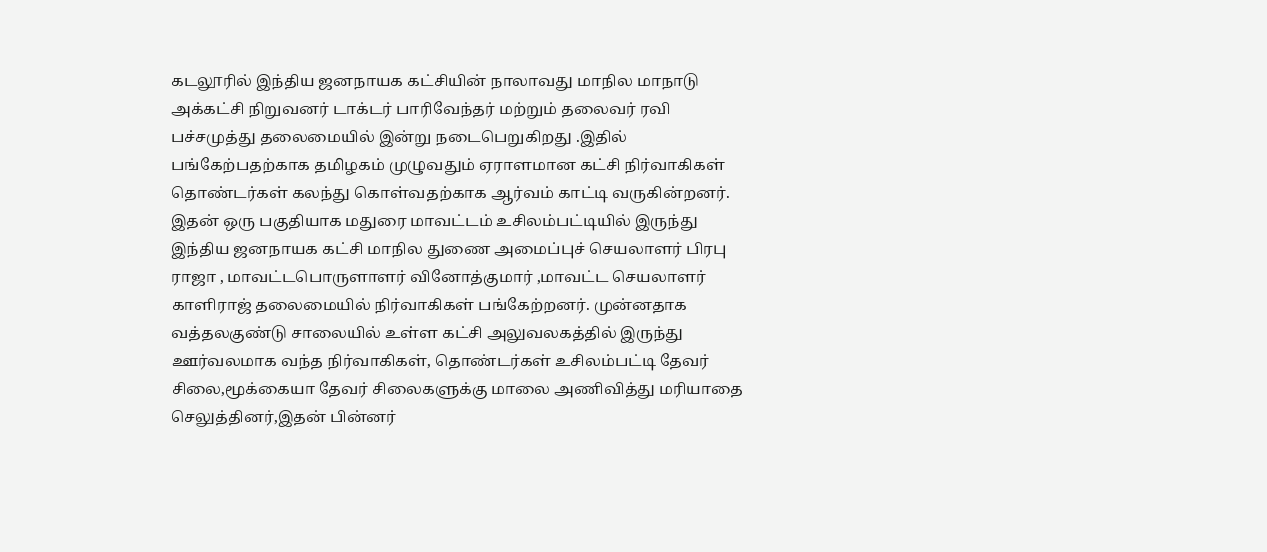கடலூரில் இந்திய ஜனநாயக கட்சியின் நாலாவது மாநில மாநாடு அக்கட்சி நிறுவனர் டாக்டர் பாரிவேந்தர் மற்றும் தலைவர் ரவி பச்சமுத்து தலைமையில் இன்று நடைபெறுகிறது .இதில் பங்கேற்பதற்காக தமிழகம் முழுவதும் ஏராளமான கட்சி நிர்வாகிகள் தொண்டர்கள் கலந்து கொள்வதற்காக ஆர்வம் காட்டி வருகின்றனர். இதன் ஒரு பகுதியாக மதுரை மாவட்டம் உசிலம்பட்டியில் இருந்து இந்திய ஜனநாயக கட்சி மாநில துணை அமைப்புச் செயலாளர் பிரபு ராஜா , மாவட்டபொருளாளர் வினோத்குமார் ,மாவட்ட செயலாளர் காளிராஜ் தலைமையில் நிர்வாகிகள் பங்கேற்றனர். முன்னதாக வத்தலகுண்டு சாலையில் உள்ள கட்சி அலுவலகத்தில் இருந்து ஊர்வலமாக வந்த நிர்வாகிகள், தொண்டர்கள் உசிலம்பட்டி தேவர் சிலை,மூக்கையா தேவர் சிலைகளுக்கு மாலை அணிவித்து மரியாதை செலுத்தினர்,இதன் பின்னர்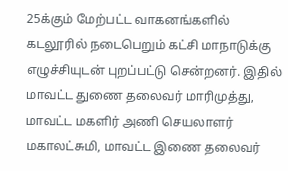25க்கும் மேற்பட்ட வாகனங்களில் கடலூரில் நடைபெறும் கட்சி மாநாடுக்கு எழுச்சியுடன் புறப்பட்டு சென்றனர். இதில் மாவட்ட துணை தலைவர் மாரிமுத்து, மாவட்ட மகளிர் அணி செயலாளர் மகாலட்சுமி, மாவட்ட இணை தலைவர்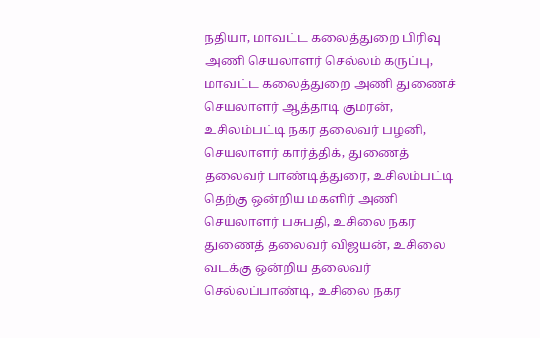நதியா, மாவட்ட கலைத்துறை பிரிவு அணி செயலாளர் செல்லம் கருப்பு, மாவட்ட கலைத்துறை அணி துணைச் செயலாளர் ஆத்தாடி குமரன், உசிலம்பட்டி நகர தலைவர் பழனி, செயலாளர் கார்த்திக், துணைத் தலைவர் பாண்டித்துரை, உசிலம்பட்டி தெற்கு ஒன்றிய மகளிர் அணி செயலாளர் பசுபதி, உசிலை நகர துணைத் தலைவர் விஜயன், உசிலை வடக்கு ஒன்றிய தலைவர் செல்லப்பாண்டி, உசிலை நகர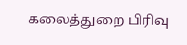கலைத்துறை பிரிவு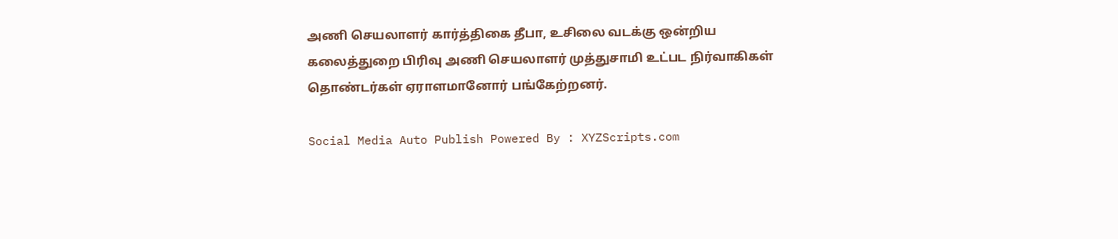அணி செயலாளர் கார்த்திகை தீபா, உசிலை வடக்கு ஒன்றிய கலைத்துறை பிரிவு அணி செயலாளர் முத்துசாமி உட்பட நிர்வாகிகள் தொண்டர்கள் ஏராளமானோர் பங்கேற்றனர்.

Social Media Auto Publish Powered By : XYZScripts.com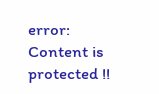error: Content is protected !!